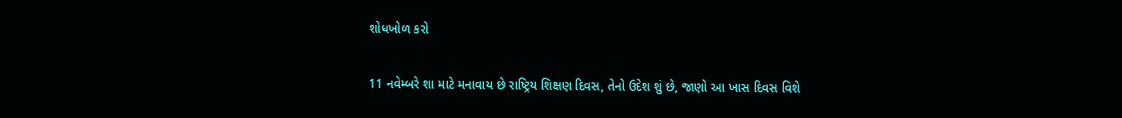શોધખોળ કરો

11 નવેમ્બરે શા માટે મનાવાય છે રાષ્ટ્રિય શિક્ષણ દિવસ, તેનો ઉદેશ શું છે, જાણો આ ખાસ દિવસ વિશે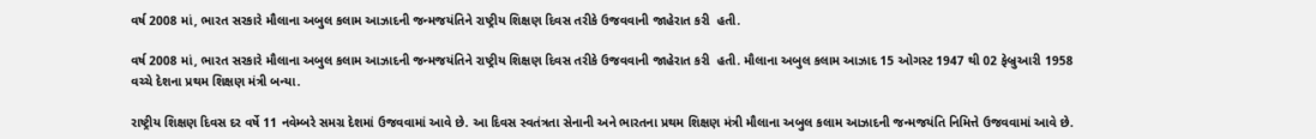વર્ષ 2008 માં, ભારત સરકારે મૌલાના અબુલ કલામ આઝાદની જન્મજયંતિને રાષ્ટ્રીય શિક્ષણ દિવસ તરીકે ઉજવવાની જાહેરાત કરી  હતી.

વર્ષ 2008 માં, ભારત સરકારે મૌલાના અબુલ કલામ આઝાદની જન્મજયંતિને રાષ્ટ્રીય શિક્ષણ દિવસ તરીકે ઉજવવાની જાહેરાત કરી  હતી. મૌલાના અબુલ કલામ આઝાદ 15 ઓગસ્ટ 1947 થી 02 ફેબ્રુઆરી 1958 વચ્ચે દેશના પ્રથમ શિક્ષણ મંત્રી બન્યા.

રાષ્ટ્રીય શિક્ષણ દિવસ દર વર્ષે 11 નવેમ્બરે સમગ્ર દેશમાં ઉજવવામાં આવે છે. આ દિવસ સ્વતંત્રતા સેનાની અને ભારતના પ્રથમ શિક્ષણ મંત્રી મૌલાના અબુલ કલામ આઝાદની જન્મજયંતિ નિમિત્તે ઉજવવામાં આવે છે.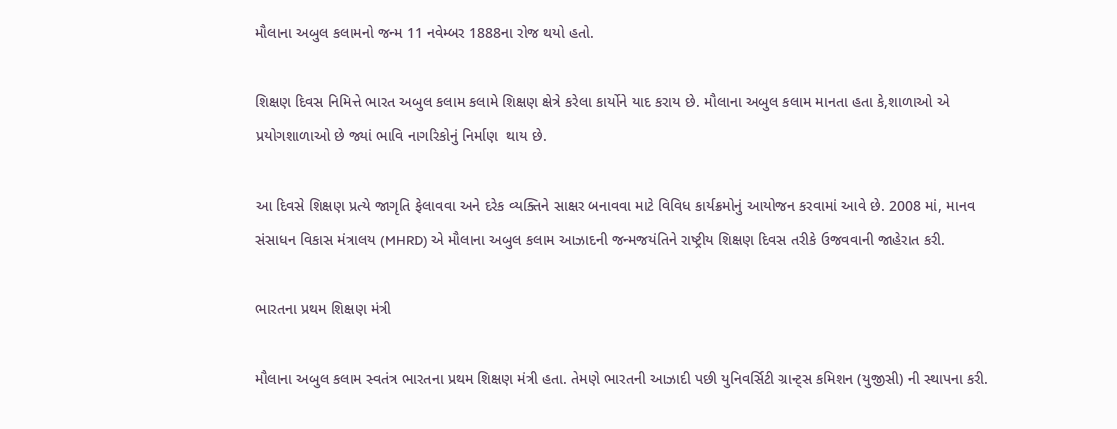મૌલાના અબુલ કલામનો જન્મ 11 નવેમ્બર 1888ના રોજ થયો હતો.

શિક્ષણ દિવસ નિમિત્તે ભારત અબુલ કલામ કલામે શિક્ષણ ક્ષેત્રે કરેલા કાર્યોને યાદ કરાય છે. મૌલાના અબુલ કલામ માનતા હતા કે,શાળાઓ એ પ્રયોગશાળાઓ છે જ્યાં ભાવિ નાગરિકોનું નિર્માણ  થાય છે.

આ દિવસે શિક્ષણ પ્રત્યે જાગૃતિ ફેલાવવા અને દરેક વ્યક્તિને સાક્ષર બનાવવા માટે વિવિધ કાર્યક્રમોનું આયોજન કરવામાં આવે છે. 2008 માં, માનવ સંસાધન વિકાસ મંત્રાલય (MHRD) એ મૌલાના અબુલ કલામ આઝાદની જન્મજયંતિને રાષ્ટ્રીય શિક્ષણ દિવસ તરીકે ઉજવવાની જાહેરાત કરી.

ભારતના પ્રથમ શિક્ષણ મંત્રી

મૌલાના અબુલ કલામ સ્વતંત્ર ભારતના પ્રથમ શિક્ષણ મંત્રી હતા. તેમણે ભારતની આઝાદી પછી યુનિવર્સિટી ગ્રાન્ટ્સ કમિશન (યુજીસી) ની સ્થાપના કરી.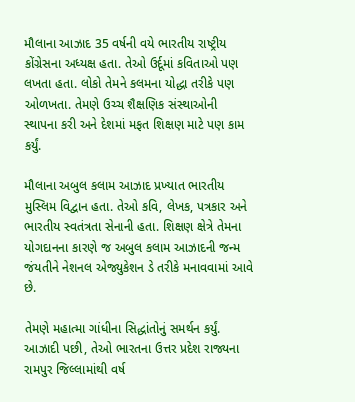મૌલાના આઝાદ 35 વર્ષની વયે ભારતીય રાષ્ટ્રીય કોંગ્રેસના અધ્યક્ષ હતા. તેઓ ઉર્દૂમાં કવિતાઓ પણ લખતા હતા. લોકો તેમને કલમના યોદ્ધા તરીકે પણ ઓળખતા. તેમણે ઉચ્ચ શૈક્ષણિક સંસ્થાઓની સ્થાપના કરી અને દેશમાં મફત શિક્ષણ માટે પણ કામ કર્યું.

મૌલાના અબુલ કલામ આઝાદ પ્રખ્યાત ભારતીય મુસ્લિમ વિદ્વાન હતા. તેઓ કવિ, લેખક, પત્રકાર અને ભારતીય સ્વતંત્રતા સેનાની હતા. શિક્ષણ ક્ષેત્રે તેમના યોગદાનના કારણે જ અબુલ કલામ આઝાદની જન્મ જંયતીને નેશનલ એજ્યુકેશન ડે તરીકે મનાવવામાં આવે છે.

તેમણે મહાત્મા ગાંધીના સિદ્ધાંતોનું સમર્થન કર્યું. આઝાદી પછી, તેઓ ભારતના ઉત્તર પ્રદેશ રાજ્યના રામપુર જિલ્લામાંથી વર્ષ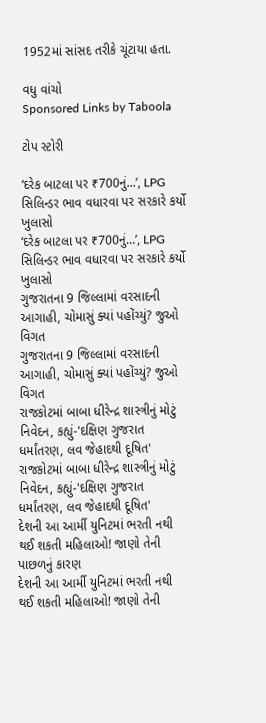1952માં સાંસદ તરીકે ચૂંટાયા હતા.

વધુ વાંચો
Sponsored Links by Taboola

ટોપ સ્ટોરી

‘દરેક બાટલા પર ₹700નું...’, LPG સિલિન્ડર ભાવ વધારવા પર સરકારે કર્યો ખુલાસો
‘દરેક બાટલા પર ₹700નું...’, LPG સિલિન્ડર ભાવ વધારવા પર સરકારે કર્યો ખુલાસો
ગુજરાતના 9 જિલ્લામાં વરસાદની આગાહી, ચોમાસું ક્યાં પહોંચ્યું? જુઓ વિગત
ગુજરાતના 9 જિલ્લામાં વરસાદની આગાહી, ચોમાસું ક્યાં પહોંચ્યું? જુઓ વિગત
રાજકોટમાં બાબા ધીરેન્દ્ર શાસ્ત્રીનું મોટું નિવેદન, કહ્યું-'દક્ષિણ ગુજરાત ધર્માંતરણ, લવ જેહાદથી દૂષિત'
રાજકોટમાં બાબા ધીરેન્દ્ર શાસ્ત્રીનું મોટું નિવેદન, કહ્યું-'દક્ષિણ ગુજરાત ધર્માંતરણ, લવ જેહાદથી દૂષિત'
દેશની આ આર્મી યુનિટમાં ભરતી નથી થઈ શકતી મહિલાઓ! જાણો તેની પાછળનું કારણ
દેશની આ આર્મી યુનિટમાં ભરતી નથી થઈ શકતી મહિલાઓ! જાણો તેની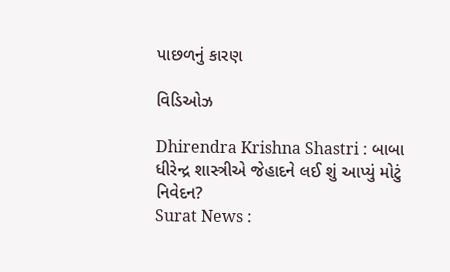પાછળનું કારણ

વિડિઓઝ

Dhirendra Krishna Shastri : બાબા ધીરેન્દ્ર શાસ્ત્રીએ જેહાદને લઈ શું આપ્યું મોટું નિવેદન?
Surat News :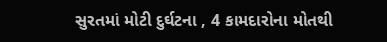સુરતમાં મોટી દુર્ઘટના , 4 કામદારોના મોતથી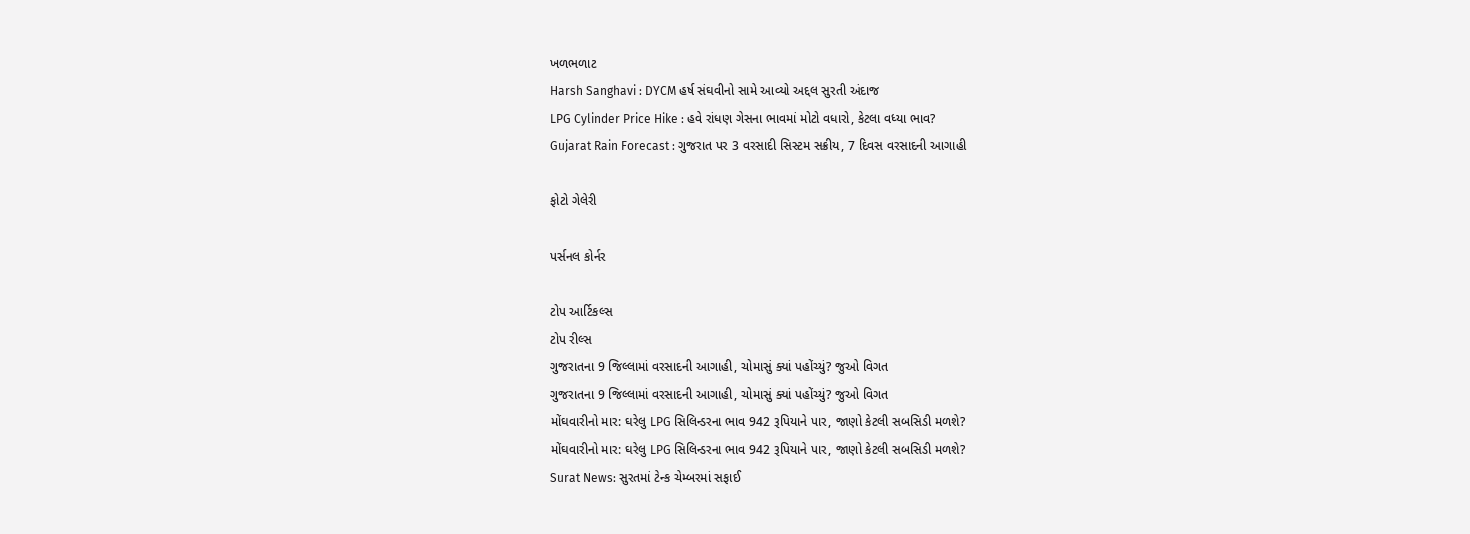ખળભળાટ
Harsh Sanghavi : DYCM હર્ષ સંઘવીનો સામે આવ્યો અદ્દલ સુરતી અંદાજ
LPG Cylinder Price Hike : હવે રાંધણ ગેસના ભાવમાં મોટો વધારો, કેટલા વધ્યા ભાવ?
Gujarat Rain Forecast : ગુજરાત પર 3 વરસાદી સિસ્ટમ સક્રીય, 7 દિવસ વરસાદની આગાહી

ફોટો ગેલેરી

પર્સનલ કોર્નર

ટોપ આર્ટિકલ્સ
ટોપ રીલ્સ
ગુજરાતના 9 જિલ્લામાં વરસાદની આગાહી, ચોમાસું ક્યાં પહોંચ્યું? જુઓ વિગત
ગુજરાતના 9 જિલ્લામાં વરસાદની આગાહી, ચોમાસું ક્યાં પહોંચ્યું? જુઓ વિગત
મોંઘવારીનો માર: ઘરેલુ LPG સિલિન્ડરના ભાવ 942 રૂપિયાને પાર, જાણો કેટલી સબસિડી મળશે?
મોંઘવારીનો માર: ઘરેલુ LPG સિલિન્ડરના ભાવ 942 રૂપિયાને પાર, જાણો કેટલી સબસિડી મળશે?
Surat News: સુરતમાં ટેન્ક ચેમ્બરમાં સફાઈ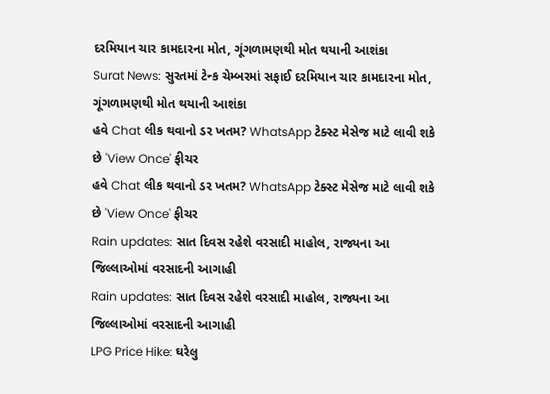દરમિયાન ચાર કામદારના મોત, ગૂંગળામણથી મોત થયાની આશંકા
Surat News: સુરતમાં ટેન્ક ચેમ્બરમાં સફાઈ દરમિયાન ચાર કામદારના મોત, ગૂંગળામણથી મોત થયાની આશંકા
હવે Chat લીક થવાનો ડર ખતમ? WhatsApp ટેક્સ્ટ મેસેજ માટે લાવી શકે છે 'View Once' ફીચર
હવે Chat લીક થવાનો ડર ખતમ? WhatsApp ટેક્સ્ટ મેસેજ માટે લાવી શકે છે 'View Once' ફીચર
Rain updates: સાત દિવસ રહેશે વરસાદી માહોલ, રાજ્યના આ જિલ્લાઓમાં વરસાદની આગાહી
Rain updates: સાત દિવસ રહેશે વરસાદી માહોલ, રાજ્યના આ જિલ્લાઓમાં વરસાદની આગાહી
LPG Price Hike: ઘરેલુ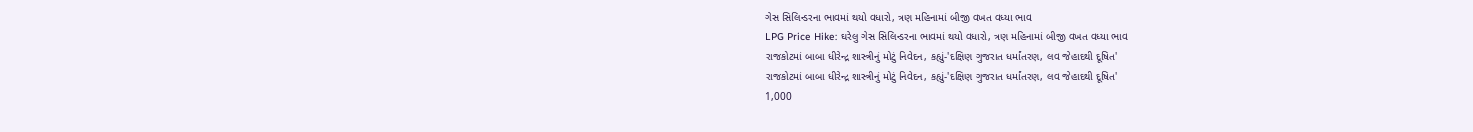ગેસ સિલિન્ડરના ભાવમાં થયો વધારો, ત્રણ મહિનામાં બીજી વખત વધ્યા ભાવ
LPG Price Hike: ઘરેલુ ગેસ સિલિન્ડરના ભાવમાં થયો વધારો, ત્રણ મહિનામાં બીજી વખત વધ્યા ભાવ
રાજકોટમાં બાબા ધીરેન્દ્ર શાસ્ત્રીનું મોટું નિવેદન, કહ્યું-'દક્ષિણ ગુજરાત ધર્માંતરણ, લવ જેહાદથી દૂષિત'
રાજકોટમાં બાબા ધીરેન્દ્ર શાસ્ત્રીનું મોટું નિવેદન, કહ્યું-'દક્ષિણ ગુજરાત ધર્માંતરણ, લવ જેહાદથી દૂષિત'
1,000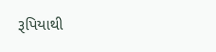રૂપિયાથી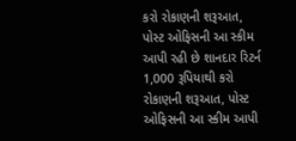કરો રોકાણની શરૂઆત, પોસ્ટ ઓફિસની આ સ્કીમ આપી રહી છે શાનદાર રિટર્ન
1,000 રૂપિયાથી કરો રોકાણની શરૂઆત, પોસ્ટ ઓફિસની આ સ્કીમ આપી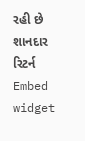રહી છે શાનદાર રિટર્ન
Embed widget